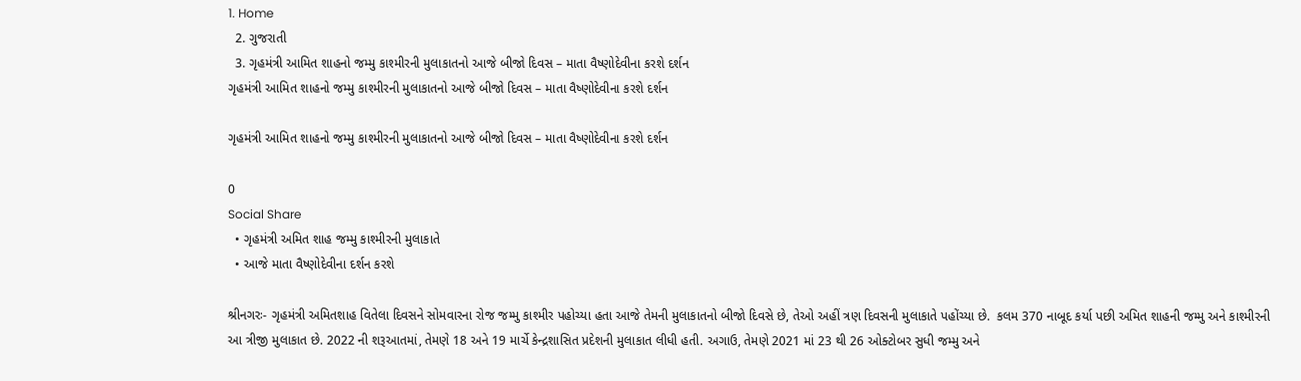1. Home
  2. ગુજરાતી
  3. ગૃહમંત્રી આમિત શાહનો જમ્મુ કાશ્મીરની મુલાકાતનો આજે બીજો દિવસ – માતા વૈષ્ણોદેવીના કરશે દર્શન
ગૃહમંત્રી આમિત શાહનો જમ્મુ કાશ્મીરની મુલાકાતનો આજે બીજો દિવસ – માતા વૈષ્ણોદેવીના કરશે દર્શન

ગૃહમંત્રી આમિત શાહનો જમ્મુ કાશ્મીરની મુલાકાતનો આજે બીજો દિવસ – માતા વૈષ્ણોદેવીના કરશે દર્શન

0
Social Share
  • ગૃહમંત્રી અમિત શાહ જમ્મુ કાશ્મીરની મુલાકાતે
  • આજે માતા વૈષ્ણોદેવીના દર્શન કરશે

શ્રીનગરઃ- ગૃહમંત્રી અમિતશાહ વિતેલા દિવસને સોમવારના રોજ જમ્મુ કાશ્મીર પહોચ્યા હતા આજે તેમની મુલાકાતનો બીજો દિવસે છે, તેઓ અહીં ત્રણ દિવસની મુલાકાતે પહોંચ્યા છે.  કલમ 370 નાબૂદ કર્યા પછી અમિત શાહની જમ્મુ અને કાશ્મીરની આ ત્રીજી મુલાકાત છે. 2022 ની શરૂઆતમાં, તેમણે 18 અને 19 માર્ચે કેન્દ્રશાસિત પ્રદેશની મુલાકાત લીધી હતી. અગાઉ, તેમણે 2021 માં 23 થી 26 ઓક્ટોબર સુધી જમ્મુ અને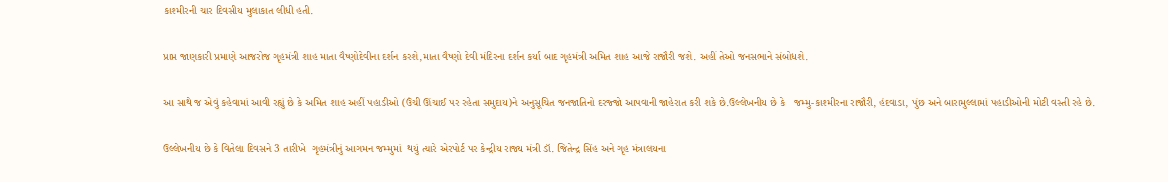કાશ્મીરની ચાર દિવસીય મુલાકાત લીધી હતી.

પ્રાપ્ત જાણકારી પ્રમાણે આજરોજ ગૃહમંત્રી શાહ માતા વૈષ્ણોદેવીના દર્શન કરશે,માતા વૈષ્ણો દેવી મંદિરના દર્શન કર્યા બાદ ગૃહમંત્રી અમિત શાહ આજે રાજૌરી જશે. અહીં તેઓ જનસભાને સંબોધશે.

આ સાથે જ એવું કહેવામાં આવી રહ્યું છે કે અમિત શાહ અહીં પહાડીઓ (ઉંચી ઊંચાઈ પર રહેતા સમુદાય)ને અનુસૂચિત જનજાતિનો દરજ્જો આપવાની જાહેરાત કરી શકે છે.ઉલ્લેખનીય છે કે   જમ્મુ-કાશ્મીરના રાજૌરી, હંદવાડા, પુંછ અને બારામુલ્લામાં પહાડીઓની મોટી વસ્તી રહે છે.

ઉલ્લેખનીય છે કે વિતેલા દિવસને 3 તારીખે  ગૃહમંત્રીનું આગમન જમ્મુમાં  થયું ત્યારે એરપોર્ટ પર કેન્દ્રીય રાજ્ય મંત્રી ડૉ. જિતેન્દ્ર સિંહ અને ગૃહ મંત્રાલયના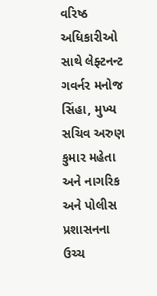વરિષ્ઠ અધિકારીઓ સાથે લેફ્ટનન્ટ ગવર્નર મનોજ સિંહા, મુખ્ય સચિવ અરુણ કુમાર મહેતા અને નાગરિક અને પોલીસ પ્રશાસનના ઉચ્ચ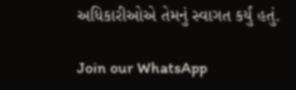અધિકારીઓએ તેમનું સ્વાગત કર્યું હતું.

Join our WhatsApp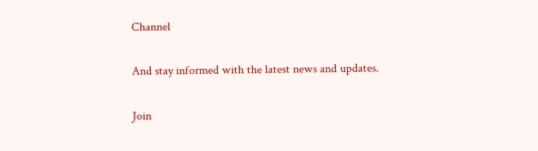Channel

And stay informed with the latest news and updates.

Join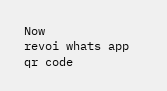Now
revoi whats app qr code